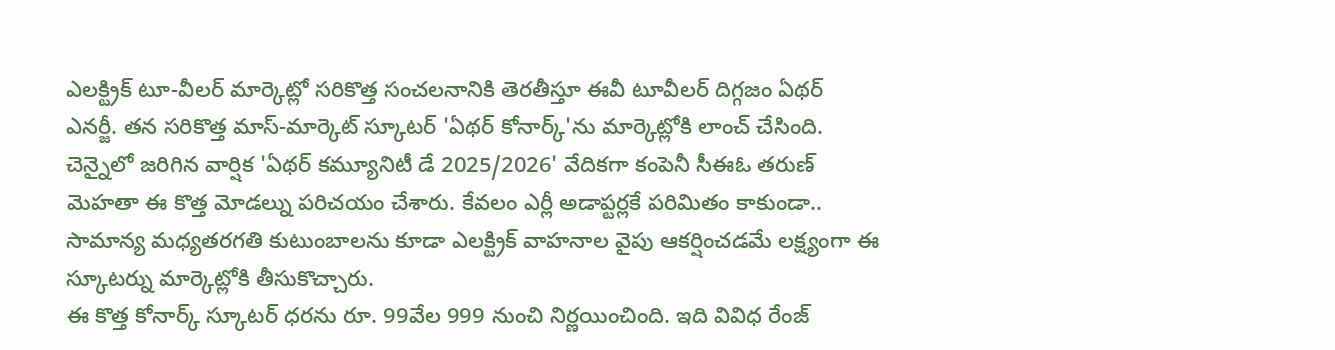ఎలక్ట్రిక్ టూ-వీలర్ మార్కెట్లో సరికొత్త సంచలనానికి తెరతీస్తూ ఈవీ టూవీలర్ దిగ్గజం ఏథర్ ఎనర్జీ. తన సరికొత్త మాస్-మార్కెట్ స్కూటర్ 'ఏథర్ కోనార్క్'ను మార్కెట్లోకి లాంచ్ చేసింది. చెన్నైలో జరిగిన వార్షిక 'ఏథర్ కమ్యూనిటీ డే 2025/2026' వేదికగా కంపెనీ సీఈఓ తరుణ్ మెహతా ఈ కొత్త మోడల్ను పరిచయం చేశారు. కేవలం ఎర్లీ అడాప్టర్లకే పరిమితం కాకుండా.. సామాన్య మధ్యతరగతి కుటుంబాలను కూడా ఎలక్ట్రిక్ వాహనాల వైపు ఆకర్షించడమే లక్ష్యంగా ఈ స్కూటర్ను మార్కెట్లోకి తీసుకొచ్చారు.
ఈ కొత్త కోనార్క్ స్కూటర్ ధరను రూ. 99వేల 999 నుంచి నిర్ణయించింది. ఇది వివిధ రేంజ్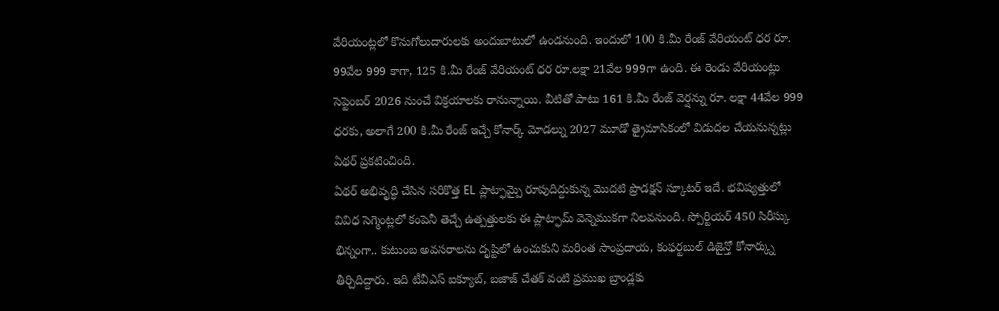వేరియంట్లలో కొనుగోలుదారులకు అందుబాటులో ఉండనుంది. ఇందులో 100 కి.మీ రేంజ్ వేరియంట్ ధర రూ. 99వేల 999 కాగా, 125 కి.మీ రేంజ్ వేరియంట్ ధర రూ.లక్షా 21వేల 999గా ఉంది. ఈ రెండు వేరియంట్లు సెప్టెంబర్ 2026 నుంచే విక్రయాలకు రానున్నాయి. వీటితో పాటు 161 కి.మీ రేంజ్ వెర్షన్ను రూ. లక్షా 44వేల 999 ధరకు, అలాగే 200 కి.మీ రేంజ్ ఇచ్చే కోనార్క్ మోడల్ను 2027 మూడో త్రైమాసికంలో విడుదల చేయనున్నట్లు ఏథర్ ప్రకటించింది.
ఏథర్ అభివృద్ధి చేసిన సరికొత్త EL ప్లాట్ఫామ్పై రూపుదిద్దుకున్న మొదటి ప్రొడక్షన్ స్కూటర్ ఇదే. భవిష్యత్తులో వివిధ సెగ్మెంట్లలో కంపెనీ తెచ్చే ఉత్పత్తులకు ఈ ప్లాట్ఫామ్ వెన్నెముకగా నిలవనుంది. స్పోర్టియర్ 450 సిరీస్కు భిన్నంగా.. కుటుంబ అవసరాలను దృష్టిలో ఉంచుకుని మరింత సాంప్రదాయ, కంఫర్టబుల్ డిజైన్తో కోనార్క్ను తీర్చిదిద్దారు. ఇది టీవీఎస్ ఐక్యూబ్, బజాజ్ చేతక్ వంటి ప్రముఖ బ్రాండ్లకు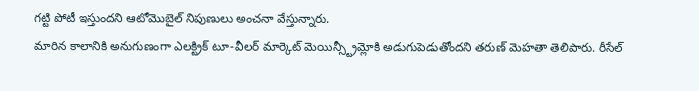గట్టి పోటీ ఇస్తుందని ఆటోమొబైల్ నిపుణులు అంచనా వేస్తున్నారు.
మారిన కాలానికి అనుగుణంగా ఎలక్ట్రిక్ టూ-వీలర్ మార్కెట్ మెయిన్స్ట్రీమ్లోకి అడుగుపెడుతోందని తరుణ్ మెహతా తెలిపారు. రీసేల్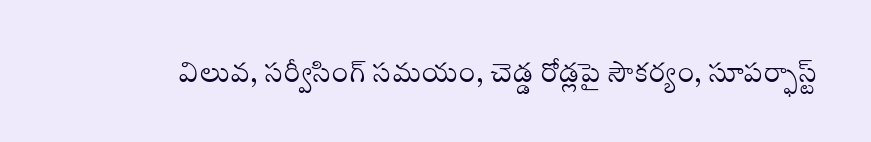విలువ, సర్వీసింగ్ సమయం, చెడ్డ రోడ్లపై సౌకర్యం, సూపర్ఫాస్ట్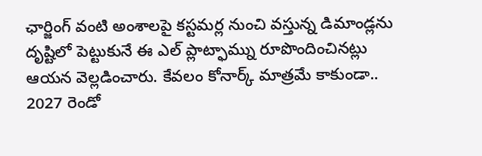ఛార్జింగ్ వంటి అంశాలపై కస్టమర్ల నుంచి వస్తున్న డిమాండ్లను దృష్టిలో పెట్టుకునే ఈ ఎల్ ప్లాట్ఫామ్ను రూపొందించినట్లు ఆయన వెల్లడించారు. కేవలం కోనార్క్ మాత్రమే కాకుండా.. 2027 రెండో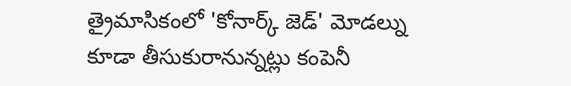త్రైమాసికంలో 'కోనార్క్ జెడ్' మోడల్ను కూడా తీసుకురానున్నట్లు కంపెనీ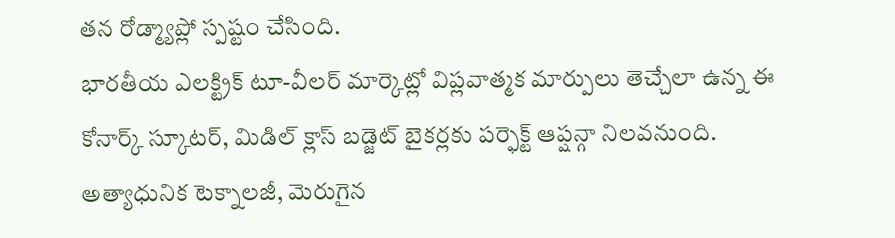తన రోడ్మ్యాప్లో స్పష్టం చేసింది.
భారతీయ ఎలక్ట్రిక్ టూ-వీలర్ మార్కెట్లో విప్లవాత్మక మార్పులు తెచ్చేలా ఉన్న ఈ కోనార్క్ స్కూటర్, మిడిల్ క్లాస్ బడ్జెట్ బైకర్లకు పర్ఫెక్ట్ ఆప్షన్గా నిలవనుంది. అత్యాధునిక టెక్నాలజీ, మెరుగైన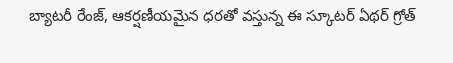బ్యాటరీ రేంజ్, ఆకర్షణీయమైన ధరతో వస్తున్న ఈ స్కూటర్ ఏథర్ గ్రోత్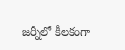జర్నీలో కీలకంగా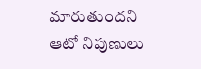మారుతుందని ఆటో నిపుణులు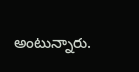అంటున్నారు.